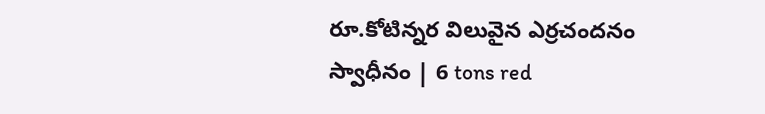రూ.కోటిన్నర విలువైన ఎర్రచందనం స్వాధీనం | 6 tons red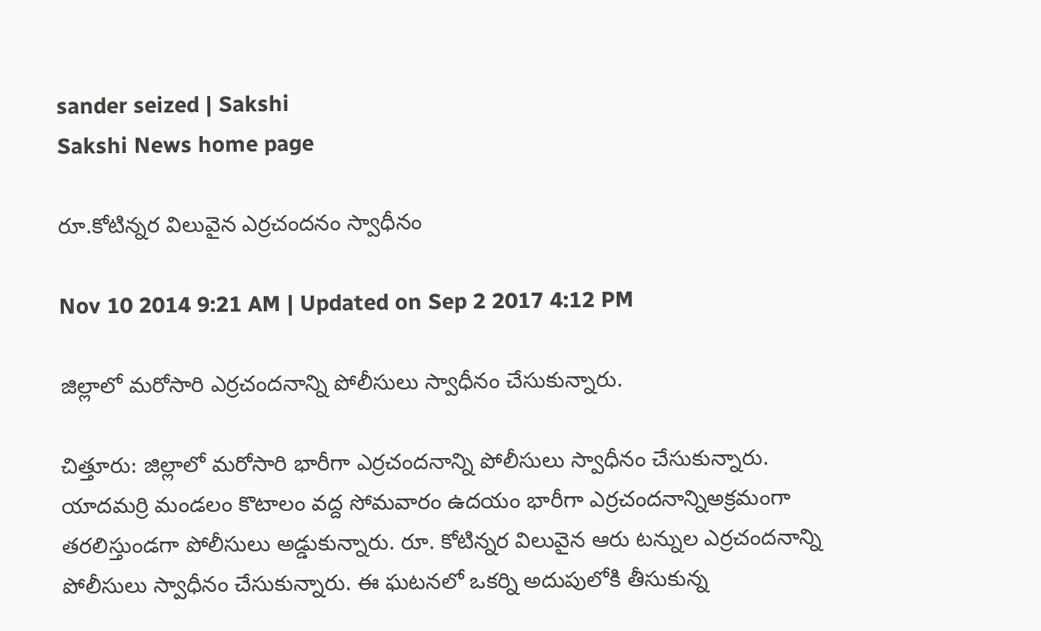sander seized | Sakshi
Sakshi News home page

రూ.కోటిన్నర విలువైన ఎర్రచందనం స్వాధీనం

Nov 10 2014 9:21 AM | Updated on Sep 2 2017 4:12 PM

జిల్లాలో మరోసారి ఎర్రచందనాన్ని పోలీసులు స్వాధీనం చేసుకున్నారు.

చిత్తూరు: జిల్లాలో మరోసారి భారీగా ఎర్రచందనాన్ని పోలీసులు స్వాధీనం చేసుకున్నారు. యాదమర్రి మండలం కొటాలం వద్ద సోమవారం ఉదయం భారీగా ఎర్రచందనాన్నిఅక్రమంగా తరలిస్తుండగా పోలీసులు అడ్డుకున్నారు. రూ. కోటిన్నర విలువైన ఆరు టన్నుల ఎర్రచందనాన్ని పోలీసులు స్వాధీనం చేసుకున్నారు. ఈ ఘటనలో ఒకర్ని అదుపులోకి తీసుకున్న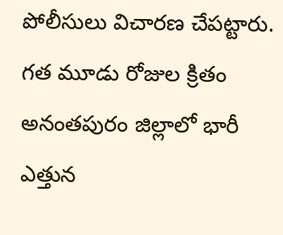పోలీసులు విచారణ చేపట్టారు. గత మూడు రోజుల క్రితం అనంతపురం జిల్లాలో భారీ ఎత్తున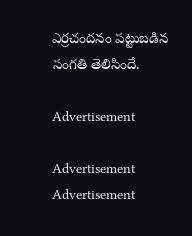ఎర్రచందనం పట్టుబడిన సంగతి తెలిసిందే.

Advertisement

Advertisement
Advertisement